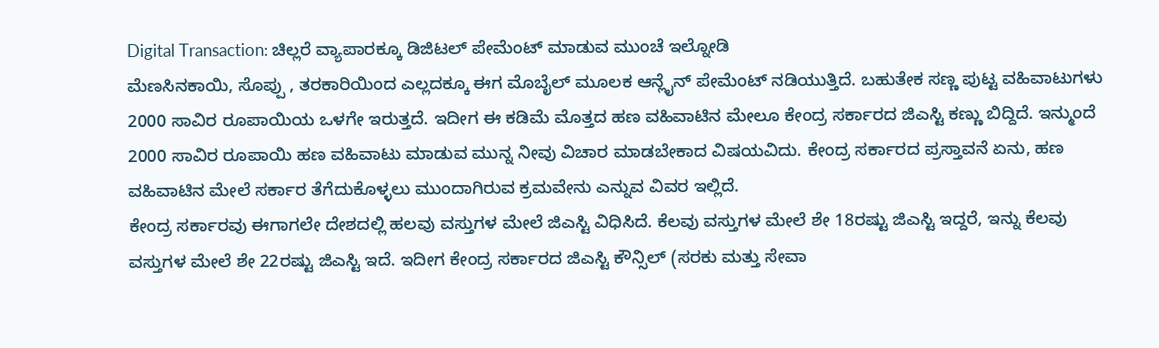Digital Transaction: ಚಿಲ್ಲರೆ ವ್ಯಾಪಾರಕ್ಕೂ ಡಿಜಿಟಲ್ ಪೇಮೆಂಟ್ ಮಾಡುವ ಮುಂಚೆ ಇಲ್ನೋಡಿ
ಮೆಣಸಿನಕಾಯಿ, ಸೊಪ್ಪು , ತರಕಾರಿಯಿಂದ ಎಲ್ಲದಕ್ಕೂ ಈಗ ಮೊಬೈಲ್ ಮೂಲಕ ಆನ್ಲೈನ್ ಪೇಮೆಂಟ್ ನಡಿಯುತ್ತಿದೆ. ಬಹುತೇಕ ಸಣ್ಣ ಪುಟ್ಟ ವಹಿವಾಟುಗಳು 2000 ಸಾವಿರ ರೂಪಾಯಿಯ ಒಳಗೇ ಇರುತ್ತದೆ. ಇದೀಗ ಈ ಕಡಿಮೆ ಮೊತ್ತದ ಹಣ ವಹಿವಾಟಿನ ಮೇಲೂ ಕೇಂದ್ರ ಸರ್ಕಾರದ ಜಿಎಸ್ಟಿ ಕಣ್ಣು ಬಿದ್ದಿದೆ. ಇನ್ಮುಂದೆ 2000 ಸಾವಿರ ರೂಪಾಯಿ ಹಣ ವಹಿವಾಟು ಮಾಡುವ ಮುನ್ನ ನೀವು ವಿಚಾರ ಮಾಡಬೇಕಾದ ವಿಷಯವಿದು. ಕೇಂದ್ರ ಸರ್ಕಾರದ ಪ್ರಸ್ತಾವನೆ ಏನು, ಹಣ ವಹಿವಾಟಿನ ಮೇಲೆ ಸರ್ಕಾರ ತೆಗೆದುಕೊಳ್ಳಲು ಮುಂದಾಗಿರುವ ಕ್ರಮವೇನು ಎನ್ನುವ ವಿವರ ಇಲ್ಲಿದೆ.
ಕೇಂದ್ರ ಸರ್ಕಾರವು ಈಗಾಗಲೇ ದೇಶದಲ್ಲಿ ಹಲವು ವಸ್ತುಗಳ ಮೇಲೆ ಜಿಎಸ್ಟಿ ವಿಧಿಸಿದೆ. ಕೆಲವು ವಸ್ತುಗಳ ಮೇಲೆ ಶೇ 18ರಷ್ಟು ಜಿಎಸ್ಟಿ ಇದ್ದರೆ, ಇನ್ನು ಕೆಲವು ವಸ್ತುಗಳ ಮೇಲೆ ಶೇ 22ರಷ್ಟು ಜಿಎಸ್ಟಿ ಇದೆ. ಇದೀಗ ಕೇಂದ್ರ ಸರ್ಕಾರದ ಜಿಎಸ್ಟಿ ಕೌನ್ಸಿಲ್ (ಸರಕು ಮತ್ತು ಸೇವಾ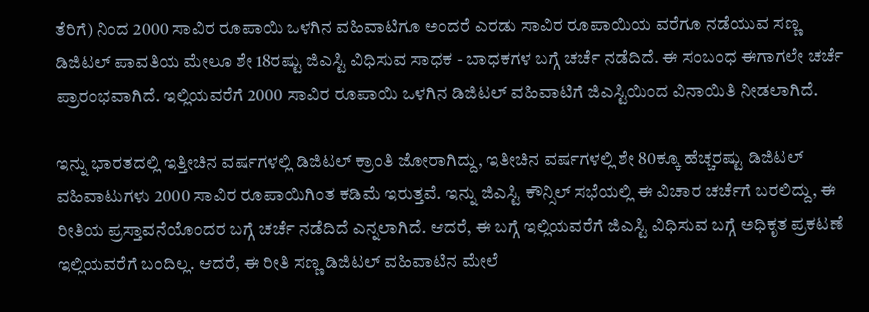ತೆರಿಗೆ) ನಿಂದ 2000 ಸಾವಿರ ರೂಪಾಯಿ ಒಳಗಿನ ವಹಿವಾಟಿಗೂ ಅಂದರೆ ಎರಡು ಸಾವಿರ ರೂಪಾಯಿಯ ವರೆಗೂ ನಡೆಯುವ ಸಣ್ಣ ಡಿಜಿಟಲ್ ಪಾವತಿಯ ಮೇಲೂ ಶೇ 18ರಷ್ಟು ಜಿಎಸ್ಟಿ ವಿಧಿಸುವ ಸಾಧಕ - ಬಾಧಕಗಳ ಬಗ್ಗೆ ಚರ್ಚೆ ನಡೆದಿದೆ. ಈ ಸಂಬಂಧ ಈಗಾಗಲೇ ಚರ್ಚೆ ಪ್ರಾರಂಭವಾಗಿದೆ. ಇಲ್ಲಿಯವರೆಗೆ 2000 ಸಾವಿರ ರೂಪಾಯಿ ಒಳಗಿನ ಡಿಜಿಟಲ್ ವಹಿವಾಟಿಗೆ ಜಿಎಸ್ಟಿಯಿಂದ ವಿನಾಯಿತಿ ನೀಡಲಾಗಿದೆ.

ಇನ್ನು ಭಾರತದಲ್ಲಿ ಇತ್ತೀಚಿನ ವರ್ಷಗಳಲ್ಲಿ ಡಿಜಿಟಲ್ ಕ್ರಾಂತಿ ಜೋರಾಗಿದ್ದು, ಇತೀಚಿನ ವರ್ಷಗಳಲ್ಲಿ ಶೇ 80ಕ್ಕೂ ಹೆಚ್ಚರಷ್ಟು ಡಿಜಿಟಲ್ ವಹಿವಾಟುಗಳು 2000 ಸಾವಿರ ರೂಪಾಯಿಗಿಂತ ಕಡಿಮೆ ಇರುತ್ತವೆ. ಇನ್ನು ಜಿಎಸ್ಟಿ ಕೌನ್ಸಿಲ್ ಸಭೆಯಲ್ಲಿ ಈ ವಿಚಾರ ಚರ್ಚೆಗೆ ಬರಲಿದ್ದು, ಈ ರೀತಿಯ ಪ್ರಸ್ತಾವನೆಯೊಂದರ ಬಗ್ಗೆ ಚರ್ಚೆ ನಡೆದಿದೆ ಎನ್ನಲಾಗಿದೆ. ಆದರೆ, ಈ ಬಗ್ಗೆ ಇಲ್ಲಿಯವರೆಗೆ ಜಿಎಸ್ಟಿ ವಿಧಿಸುವ ಬಗ್ಗೆ ಅಧಿಕೃತ ಪ್ರಕಟಣೆ ಇಲ್ಲಿಯವರೆಗೆ ಬಂದಿಲ್ಲ. ಆದರೆ, ಈ ರೀತಿ ಸಣ್ಣ ಡಿಜಿಟಲ್ ವಹಿವಾಟಿನ ಮೇಲೆ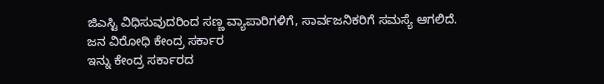ಜಿಎಸ್ಟಿ ವಿಧಿಸುವುದರಿಂದ ಸಣ್ಣ ವ್ಯಾಪಾರಿಗಳಿಗೆ, ಸಾರ್ವಜನಿಕರಿಗೆ ಸಮಸ್ಯೆ ಆಗಲಿದೆ.
ಜನ ವಿರೋಧಿ ಕೇಂದ್ರ ಸರ್ಕಾರ
ಇನ್ನು ಕೇಂದ್ರ ಸರ್ಕಾರದ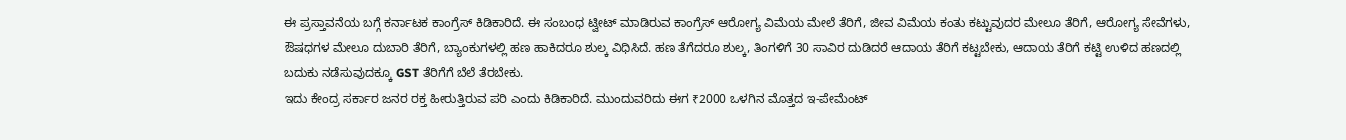ಈ ಪ್ರಸ್ತಾವನೆಯ ಬಗ್ಗೆ ಕರ್ನಾಟಕ ಕಾಂಗ್ರೆಸ್ ಕಿಡಿಕಾರಿದೆ. ಈ ಸಂಬಂಧ ಟ್ವೀಟ್ ಮಾಡಿರುವ ಕಾಂಗ್ರೆಸ್ ಆರೋಗ್ಯ ವಿಮೆಯ ಮೇಲೆ ತೆರಿಗೆ, ಜೀವ ವಿಮೆಯ ಕಂತು ಕಟ್ಟುವುದರ ಮೇಲೂ ತೆರಿಗೆ, ಆರೋಗ್ಯ ಸೇವೆಗಳು, ಔಷಧಗಳ ಮೇಲೂ ದುಬಾರಿ ತೆರಿಗೆ, ಬ್ಯಾಂಕುಗಳಲ್ಲಿ ಹಣ ಹಾಕಿದರೂ ಶುಲ್ಕ ವಿಧಿಸಿದೆ. ಹಣ ತೆಗೆದರೂ ಶುಲ್ಕ, ತಿಂಗಳಿಗೆ 30 ಸಾವಿರ ದುಡಿದರೆ ಆದಾಯ ತೆರಿಗೆ ಕಟ್ಟಬೇಕು, ಆದಾಯ ತೆರಿಗೆ ಕಟ್ಟಿ ಉಳಿದ ಹಣದಲ್ಲಿ ಬದುಕು ನಡೆಸುವುದಕ್ಕೂ GST ತೆರಿಗೆಗೆ ಬೆಲೆ ತೆರಬೇಕು.
ಇದು ಕೇಂದ್ರ ಸರ್ಕಾರ ಜನರ ರಕ್ತ ಹೀರುತ್ತಿರುವ ಪರಿ ಎಂದು ಕಿಡಿಕಾರಿದೆ. ಮುಂದುವರಿದು ಈಗ ₹2000 ಒಳಗಿನ ಮೊತ್ತದ ಇ-ಪೇಮೆಂಟ್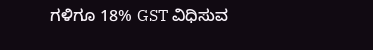ಗಳಿಗೂ 18% GST ವಿಧಿಸುವ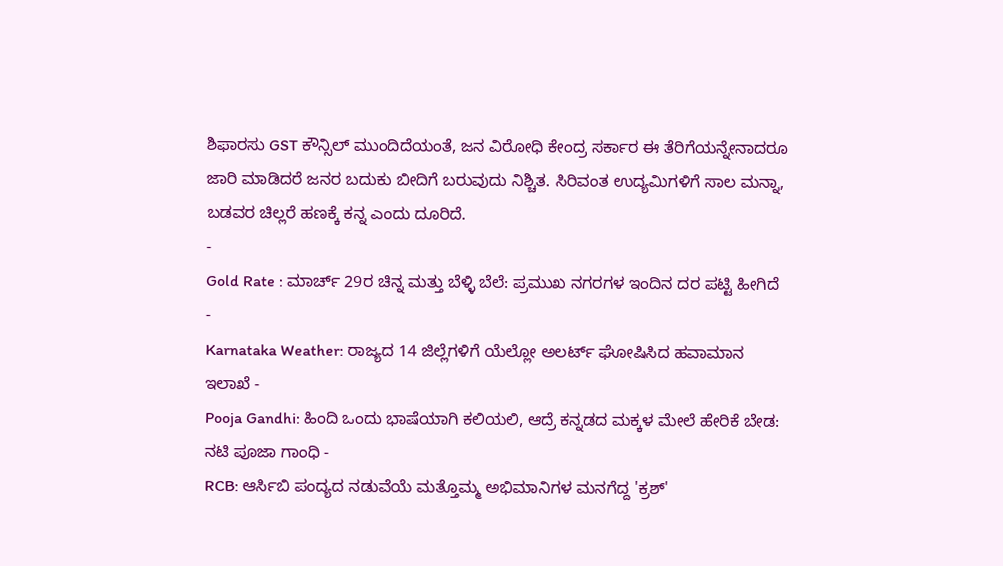ಶಿಫಾರಸು GST ಕೌನ್ಸಿಲ್ ಮುಂದಿದೆಯಂತೆ, ಜನ ವಿರೋಧಿ ಕೇಂದ್ರ ಸರ್ಕಾರ ಈ ತೆರಿಗೆಯನ್ನೇನಾದರೂ ಜಾರಿ ಮಾಡಿದರೆ ಜನರ ಬದುಕು ಬೀದಿಗೆ ಬರುವುದು ನಿಶ್ಚಿತ. ಸಿರಿವಂತ ಉದ್ಯಮಿಗಳಿಗೆ ಸಾಲ ಮನ್ನಾ, ಬಡವರ ಚಿಲ್ಲರೆ ಹಣಕ್ಕೆ ಕನ್ನ ಎಂದು ದೂರಿದೆ.
-
Gold Rate : ಮಾರ್ಚ್ 29ರ ಚಿನ್ನ ಮತ್ತು ಬೆಳ್ಳಿ ಬೆಲೆ: ಪ್ರಮುಖ ನಗರಗಳ ಇಂದಿನ ದರ ಪಟ್ಟಿ ಹೀಗಿದೆ -
Karnataka Weather: ರಾಜ್ಯದ 14 ಜಿಲ್ಲೆಗಳಿಗೆ ಯೆಲ್ಲೋ ಅಲರ್ಟ್ ಘೋಷಿಸಿದ ಹವಾಮಾನ ಇಲಾಖೆ -
Pooja Gandhi: ಹಿಂದಿ ಒಂದು ಭಾಷೆಯಾಗಿ ಕಲಿಯಲಿ, ಆದ್ರೆ ಕನ್ನಡದ ಮಕ್ಕಳ ಮೇಲೆ ಹೇರಿಕೆ ಬೇಡ: ನಟಿ ಪೂಜಾ ಗಾಂಧಿ -
RCB: ಆರ್ಸಿಬಿ ಪಂದ್ಯದ ನಡುವೆಯೆ ಮತ್ತೊಮ್ಮ ಅಭಿಮಾನಿಗಳ ಮನಗೆದ್ದ 'ಕ್ರಶ್'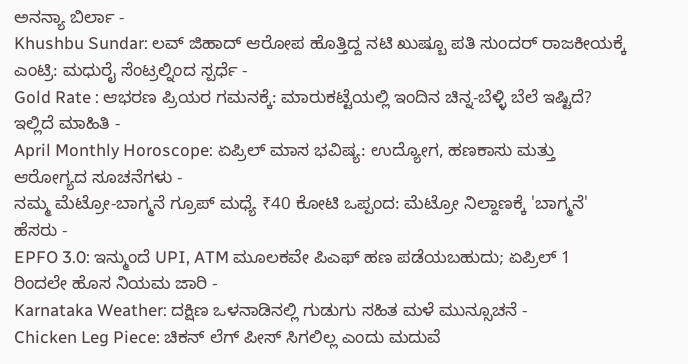ಅನನ್ಯಾ ಬಿರ್ಲಾ -
Khushbu Sundar: ಲವ್ ಜಿಹಾದ್ ಆರೋಪ ಹೊತ್ತಿದ್ದ ನಟಿ ಖುಷ್ಬೂ ಪತಿ ಸುಂದರ್ ರಾಜಕೀಯಕ್ಕೆ ಎಂಟ್ರಿ: ಮಧುರೈ ಸೆಂಟ್ರಲ್ನಿಂದ ಸ್ಪರ್ಧೆ -
Gold Rate : ಆಭರಣ ಪ್ರಿಯರ ಗಮನಕ್ಕೆ: ಮಾರುಕಟ್ಟೆಯಲ್ಲಿ ಇಂದಿನ ಚಿನ್ನ-ಬೆಳ್ಳಿ ಬೆಲೆ ಇಷ್ಟಿದೆ? ಇಲ್ಲಿದೆ ಮಾಹಿತಿ -
April Monthly Horoscope: ಏಪ್ರಿಲ್ ಮಾಸ ಭವಿಷ್ಯ: ಉದ್ಯೋಗ, ಹಣಕಾಸು ಮತ್ತು ಆರೋಗ್ಯದ ಸೂಚನೆಗಳು -
ನಮ್ಮ ಮೆಟ್ರೋ-ಬಾಗ್ಮನೆ ಗ್ರೂಪ್ ಮಧ್ಯೆ ₹40 ಕೋಟಿ ಒಪ್ಪಂದ: ಮೆಟ್ರೋ ನಿಲ್ದಾಣಕ್ಕೆ 'ಬಾಗ್ಮನೆ' ಹೆಸರು -
EPFO 3.0: ಇನ್ಮುಂದೆ UPI, ATM ಮೂಲಕವೇ ಪಿಎಫ್ ಹಣ ಪಡೆಯಬಹುದು; ಏಪ್ರಿಲ್ 1 ರಿಂದಲೇ ಹೊಸ ನಿಯಮ ಜಾರಿ -
Karnataka Weather: ದಕ್ಷಿಣ ಒಳನಾಡಿನಲ್ಲಿ ಗುಡುಗು ಸಹಿತ ಮಳೆ ಮುನ್ಸೂಚನೆ -
Chicken Leg Piece: ಚಿಕನ್ ಲೆಗ್ ಪೀಸ್ ಸಿಗಲಿಲ್ಲ ಎಂದು ಮದುವೆ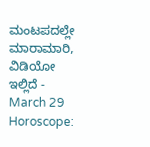ಮಂಟಪದಲ್ಲೇ ಮಾರಾಮಾರಿ, ವಿಡಿಯೋ ಇಲ್ಲಿದೆ -
March 29 Horoscope: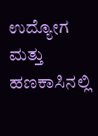ಉದ್ಯೋಗ ಮತ್ತು ಹಣಕಾಸಿನಲ್ಲಿ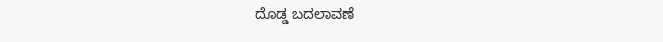ದೊಡ್ಡ ಬದಲಾವಣೆ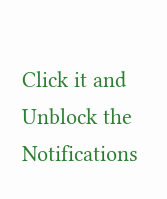Click it and Unblock the Notifications